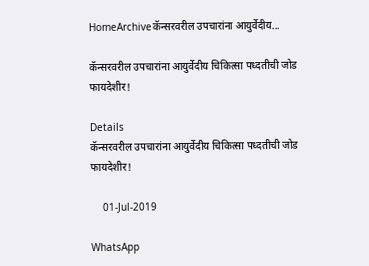HomeArchiveकॅन्सरवरील उपचारांना आयुर्वेदीय...

कॅन्सरवरील उपचारांना आयुर्वेदीय चिकित्सा पध्दतीची जोड फायदेशीर!

Details
कॅन्सरवरील उपचारांना आयुर्वेदीय चिकित्सा पध्दतीची जोड फायदेशीर!

    01-Jul-2019

WhatsApp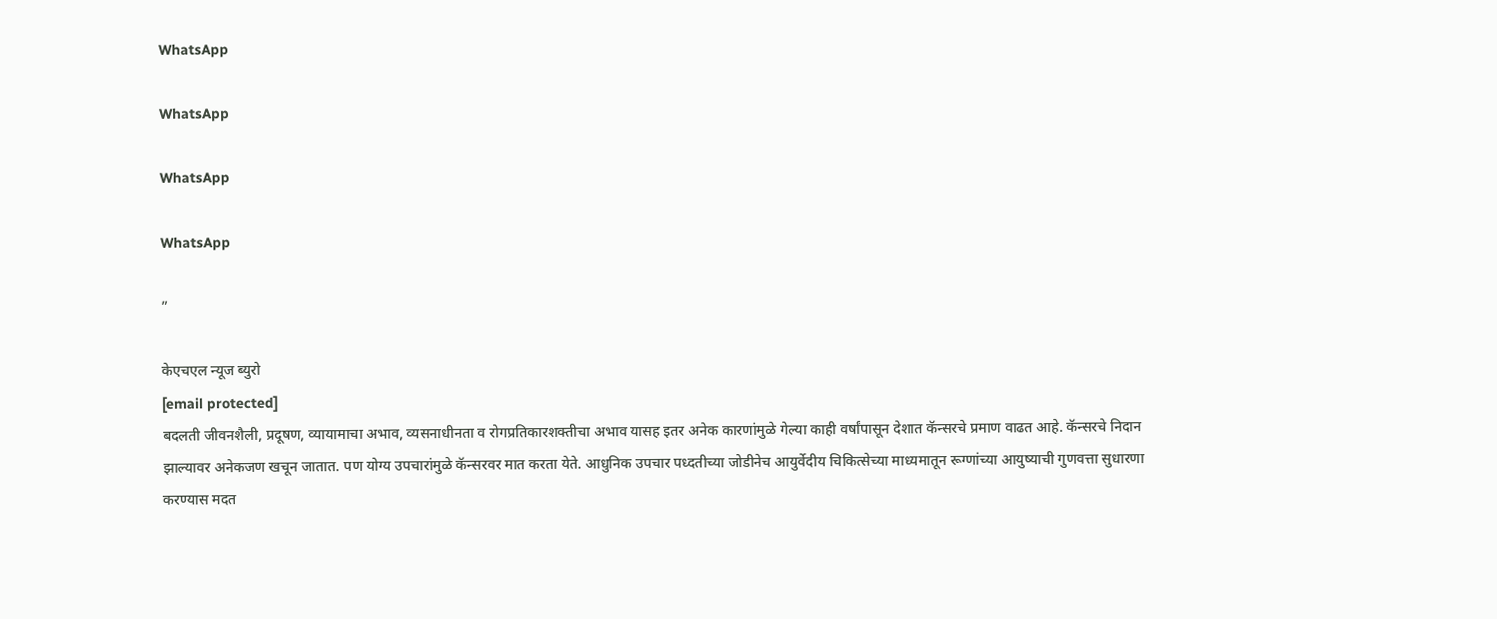WhatsApp

WhatsApp

WhatsApp

WhatsApp

”

केएचएल न्यूज ब्युरो
[email protected]
बदलती जीवनशैली, प्रदूषण, व्यायामाचा अभाव, व्यसनाधीनता व रोगप्रतिकारशक्तीचा अभाव यासह इतर अनेक कारणांमुळे गेल्या काही वर्षांपासून देशात कॅन्सरचे प्रमाण वाढत आहे. कॅन्सरचे निदान झाल्यावर अनेकजण खचून जातात. पण योग्य उपचारांमुळे कॅन्सरवर मात करता येते. आधुनिक उपचार पध्दतीच्या जोडीनेच आयुर्वेदीय चिकित्सेच्या माध्यमातून रूग्णांच्या आयुष्याची गुणवत्ता सुधारणा करण्यास मदत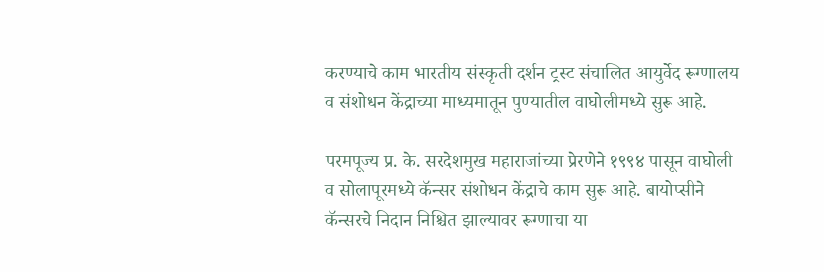करण्याचे काम भारतीय संस्कृती दर्शन ट्रस्ट संचालित आयुर्वेद रूग्णालय व संशोधन केंद्राच्या माध्यमातून पुण्यातील वाघोलीमध्ये सुरू आहे.

परमपूज्य प्र. के. सरदेशमुख महाराजांच्या प्रेरणेने १९९४ पासून वाघोली व सोलापूरमध्ये कॅन्सर संशोधन केंद्राचे काम सुरू आहे. बायोप्सीने कॅन्सरचे निदान निश्चित झाल्यावर रूग्णाचा या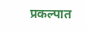प्रकल्पात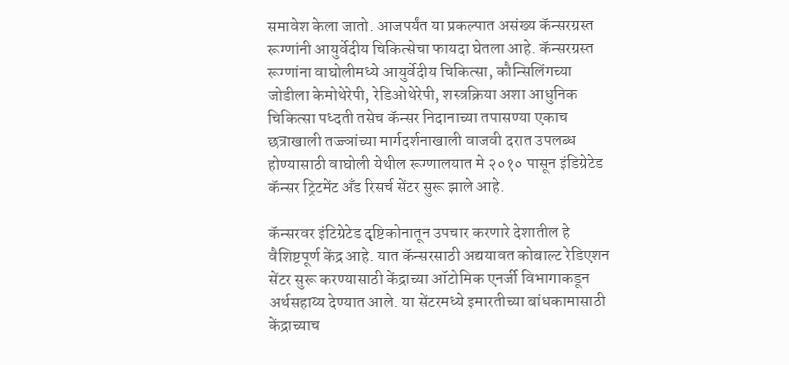समावेश केला जातो. आजपर्यंत या प्रकल्पात असंख्य कॅन्सरग्रस्त रूग्णांनी आयुर्वेदीय चिकित्सेचा फायदा घेतला आहे. कॅन्सरग्रस्त रूग्णांना वाघोलीमध्ये आयुर्वेदीय चिकित्सा, कौन्सिलिंगच्या जोडीला केमोथेरेपी, रेडिओथेरेपी, शस्त्रक्रिया अशा आधुनिक चिकित्सा पध्दती तसेच कॅन्सर निदानाच्या तपासण्या एकाच छत्राखाली तज्ज्ञांच्या मार्गदर्शनाखाली वाजवी दरात उपलब्ध होण्यासाठी वाघोली येथील रूग्णालयात मे २०१० पासून इंडिग्रेटेड कॅन्सर ट्रिटमेंट अँड रिसर्च सेंटर सुरू झाले आहे.

कॅन्सरवर इंटिग्रेटेड दृष्टिकोनातून उपचार करणारे देशातील हे वैशिष्टपूर्ण केंद्र आहे. यात कॅन्सरसाठी अद्ययावत कोबाल्ट रेडिएशन सेंटर सुरू करण्यासाठी केंद्राच्या ऑटोमिक एनर्जी विभागाकडून अर्थसहाय्य देण्यात आले. या सेंटरमध्ये इमारतीच्या बांधकामासाठी केंद्राच्याच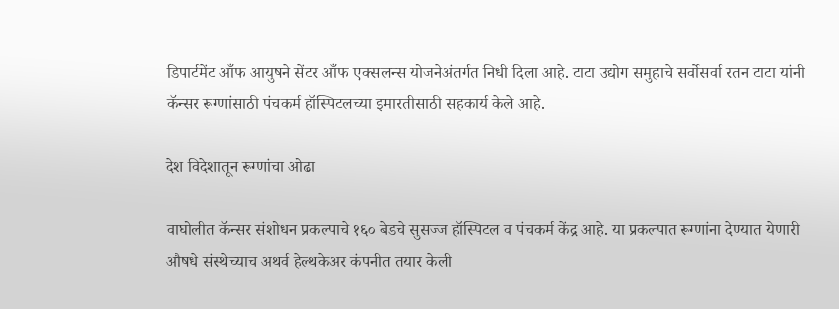डिपार्टमेंट आँफ आयुषने सेंटर आँफ एक्सलन्स योजनेअंतर्गत निधी दिला आहे. टाटा उद्योग समुहाचे सर्वोसर्वा रतन टाटा यांनी कॅन्सर रूग्णांसाठी पंचकर्म हॉस्पिटलच्या इमारतीसाठी सहकार्य केले आहे.

देश विदेशातून रूग्णांचा ओढा

वाघोलीत कॅन्सर संशोधन प्रकल्पाचे १६० बेडचे सुसज्ज हॉस्पिटल व पंचकर्म केंद्र आहे. या प्रकल्पात रूग्णांना देण्यात येणारी औषधे संस्थेच्याच अथर्व हेल्थकेअर कंपनीत तयार केली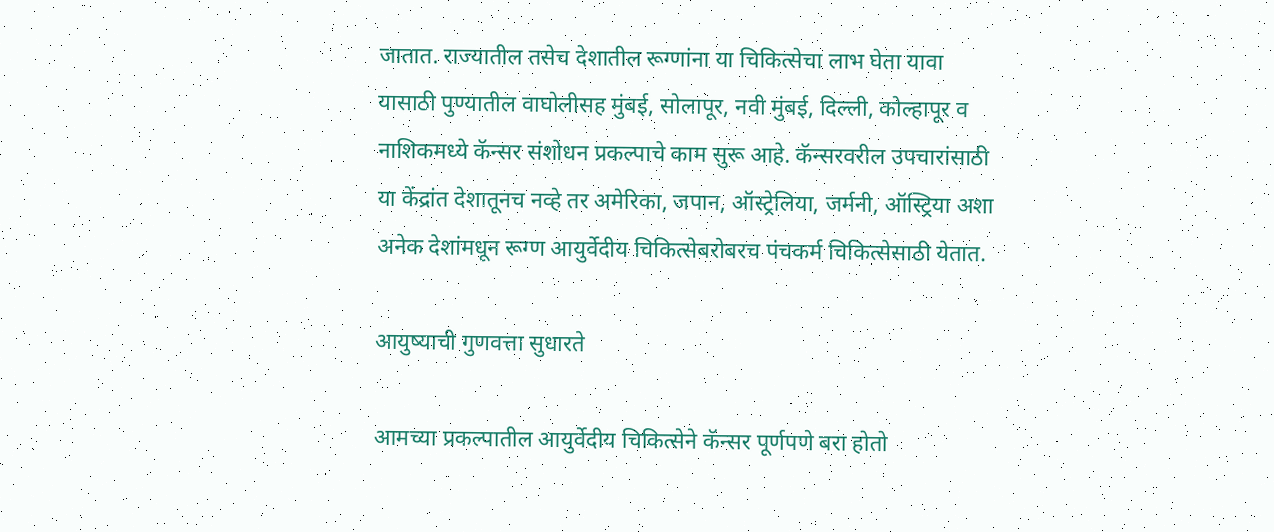जातात. राज्यातील तसेच देशातील रूग्णांना या चिकित्सेचा लाभ घेता यावा यासाठी पुण्यातील वाघोलीसह मुंबई, सोलापूर, नवी मुंबई, दिल्ली, कोल्हापूर व नाशिकमध्ये कॅन्सर संशोधन प्रकल्पाचे काम सुरू आहे. कॅन्सरवरील उपचारांसाठी या केंद्रांत देशातूनच नव्हे तर अमेरिका, जपान, ऑस्ट्रेलिया, जर्मनी, ऑस्ट्रिया अशा अनेक देशांमधून रूग्ण आयुर्वेदीय चिकित्सेबरोबरच पंचकर्म चिकित्सेसाठी येतात.

आयुष्याची गुणवत्ता सुधारते

आमच्या प्रकल्पातील आयुर्वेदीय चिकित्सेने कॅन्सर पूर्णपणे बरा होतो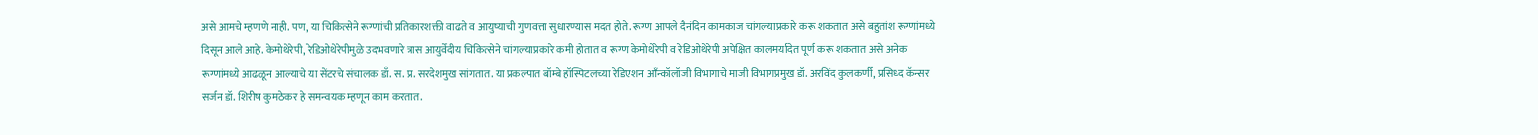असे आमचे म्हणणे नाही. पण, या चिकित्सेने रूग्णांची प्रतिकारशक्ती वाढते व आयुष्याची गुणवत्ता सुधारण्यास मदत होते. रूग्ण आपले दैनंदिन कामकाज चांगल्याप्रकारे करू शकतात असे बहुतांश रूग्णांमध्ये दिसून आले आहे. केमोथेरेपी, रेडिओथेरेपीमुळे उदभवणारे त्रास आयुर्वेदीय चिकित्सेने चांगल्याप्रकारे कमी होतात व रूग्ण केमोथेरेपी व रेडिओथेरेपी अपेक्षित कालमर्यादेत पूर्ण करू शकतात असे अनेक रूग्णांमध्ये आढळून आल्याचे या सेंटरचे संचालक डाँ. स. प्र. सरदेशमुख सांगतात. या प्रकल्पात बॉम्बे हॉस्पिटलच्या रेडिएशन आँन्कॉलॉजी विभागाचे माजी विभागप्रमुख डॉ. अरविंद कुलकर्णी, प्रसिध्द कॅन्सर सर्जन डॉ. शिरीष कुमठेकर हे समन्वयक म्हणून काम करतात.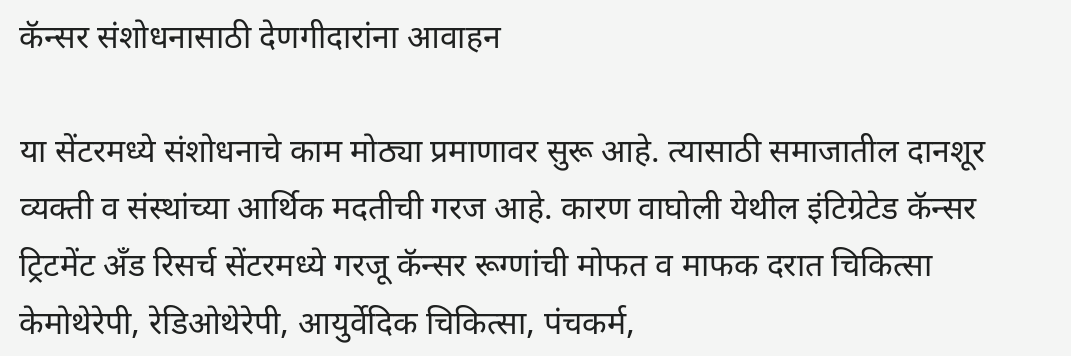कॅन्सर संशोधनासाठी देणगीदारांना आवाहन

या सेंटरमध्ये संशोधनाचे काम मोठ्या प्रमाणावर सुरू आहे. त्यासाठी समाजातील दानशूर व्यक्ती व संस्थांच्या आर्थिक मदतीची गरज आहे. कारण वाघोली येथील इंटिग्रेटेड कॅन्सर ट्रिटमेंट अँड रिसर्च सेंटरमध्ये गरजू कॅन्सर रूग्णांची मोफत व माफक दरात चिकित्सा केमोथेरेपी, रेडिओथेरेपी, आयुर्वेदिक चिकित्सा, पंचकर्म,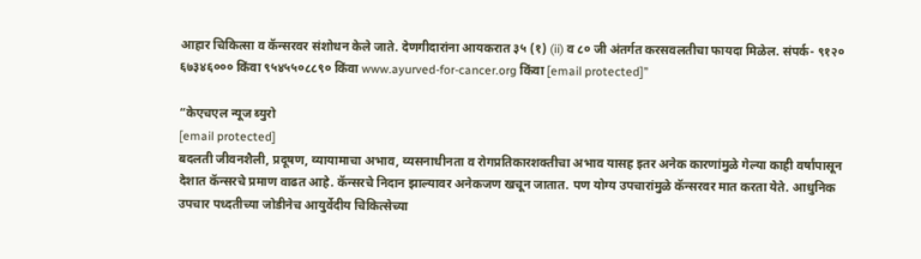आहार चिकित्सा व कॅन्सरवर संशोधन केले जाते. देणगीदारांना आयकरात ३५ (१) (ii) व ८० जी अंतर्गत करसवलतीचा फायदा मिळेल. संपर्क- ९१२० ६७३४६००० किंवा ९५४५५०८८९० किंवा www.ayurved-for-cancer.org किंवा [email protected]”

“केएचएल न्यूज ब्युरो
[email protected]
बदलती जीवनशैली, प्रदूषण, व्यायामाचा अभाव, व्यसनाधीनता व रोगप्रतिकारशक्तीचा अभाव यासह इतर अनेक कारणांमुळे गेल्या काही वर्षांपासून देशात कॅन्सरचे प्रमाण वाढत आहे. कॅन्सरचे निदान झाल्यावर अनेकजण खचून जातात. पण योग्य उपचारांमुळे कॅन्सरवर मात करता येते. आधुनिक उपचार पध्दतीच्या जोडीनेच आयुर्वेदीय चिकित्सेच्या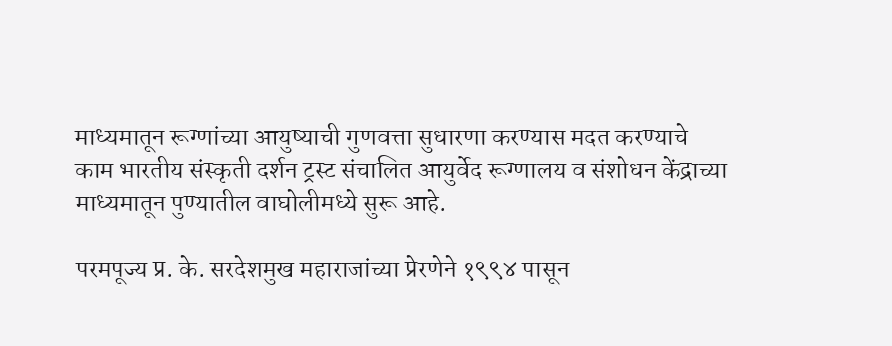माध्यमातून रूग्णांच्या आयुष्याची गुणवत्ता सुधारणा करण्यास मदत करण्याचे काम भारतीय संस्कृती दर्शन ट्रस्ट संचालित आयुर्वेद रूग्णालय व संशोधन केंद्राच्या माध्यमातून पुण्यातील वाघोलीमध्ये सुरू आहे.

परमपूज्य प्र. के. सरदेशमुख महाराजांच्या प्रेरणेने १९९४ पासून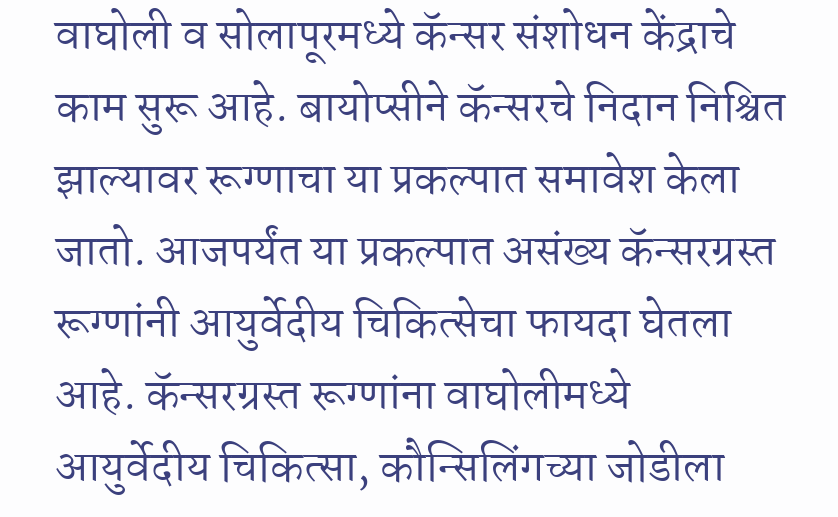वाघोली व सोलापूरमध्ये कॅन्सर संशोधन केंद्राचे काम सुरू आहे. बायोप्सीने कॅन्सरचे निदान निश्चित झाल्यावर रूग्णाचा या प्रकल्पात समावेश केला जातो. आजपर्यंत या प्रकल्पात असंख्य कॅन्सरग्रस्त रूग्णांनी आयुर्वेदीय चिकित्सेचा फायदा घेतला आहे. कॅन्सरग्रस्त रूग्णांना वाघोलीमध्ये आयुर्वेदीय चिकित्सा, कौन्सिलिंगच्या जोडीला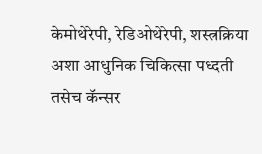केमोथेरेपी, रेडिओथेरेपी, शस्त्रक्रिया अशा आधुनिक चिकित्सा पध्दती तसेच कॅन्सर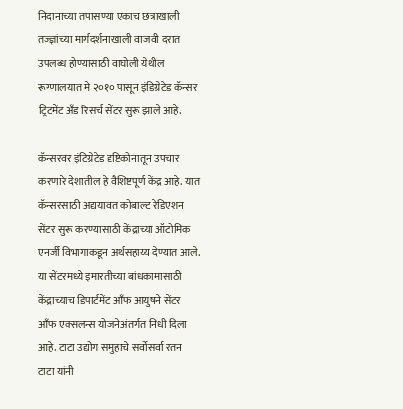निदानाच्या तपासण्या एकाच छत्राखाली तज्ज्ञांच्या मार्गदर्शनाखाली वाजवी दरात उपलब्ध होण्यासाठी वाघोली येथील रूग्णालयात मे २०१० पासून इंडिग्रेटेड कॅन्सर ट्रिटमेंट अँड रिसर्च सेंटर सुरू झाले आहे.

कॅन्सरवर इंटिग्रेटेड दृष्टिकोनातून उपचार करणारे देशातील हे वैशिष्टपूर्ण केंद्र आहे. यात कॅन्सरसाठी अद्ययावत कोबाल्ट रेडिएशन सेंटर सुरू करण्यासाठी केंद्राच्या ऑटोमिक एनर्जी विभागाकडून अर्थसहाय्य देण्यात आले. या सेंटरमध्ये इमारतीच्या बांधकामासाठी केंद्राच्याच डिपार्टमेंट आँफ आयुषने सेंटर आँफ एक्सलन्स योजनेअंतर्गत निधी दिला आहे. टाटा उद्योग समुहाचे सर्वोसर्वा रतन टाटा यांनी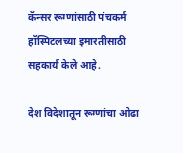कॅन्सर रूग्णांसाठी पंचकर्म हॉस्पिटलच्या इमारतीसाठी सहकार्य केले आहे.

देश विदेशातून रूग्णांचा ओढा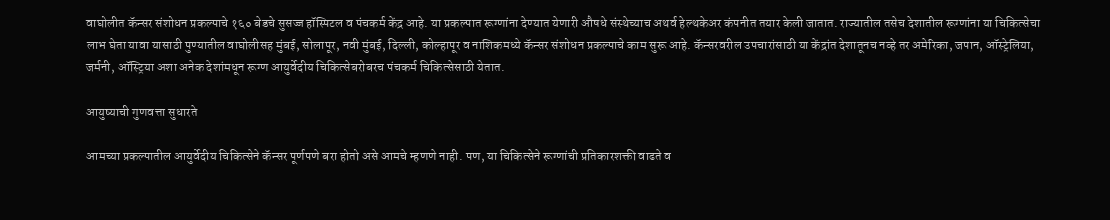वाघोलीत कॅन्सर संशोधन प्रकल्पाचे १६० बेडचे सुसज्ज हॉस्पिटल व पंचकर्म केंद्र आहे. या प्रकल्पात रूग्णांना देण्यात येणारी औषधे संस्थेच्याच अथर्व हेल्थकेअर कंपनीत तयार केली जातात. राज्यातील तसेच देशातील रूग्णांना या चिकित्सेचा लाभ घेता यावा यासाठी पुण्यातील वाघोलीसह मुंबई, सोलापूर, नवी मुंबई, दिल्ली, कोल्हापूर व नाशिकमध्ये कॅन्सर संशोधन प्रकल्पाचे काम सुरू आहे. कॅन्सरवरील उपचारांसाठी या केंद्रांत देशातूनच नव्हे तर अमेरिका, जपान, ऑस्ट्रेलिया, जर्मनी, ऑस्ट्रिया अशा अनेक देशांमधून रूग्ण आयुर्वेदीय चिकित्सेबरोबरच पंचकर्म चिकित्सेसाठी येतात.

आयुष्याची गुणवत्ता सुधारते

आमच्या प्रकल्पातील आयुर्वेदीय चिकित्सेने कॅन्सर पूर्णपणे बरा होतो असे आमचे म्हणणे नाही. पण, या चिकित्सेने रूग्णांची प्रतिकारशक्ती वाढते व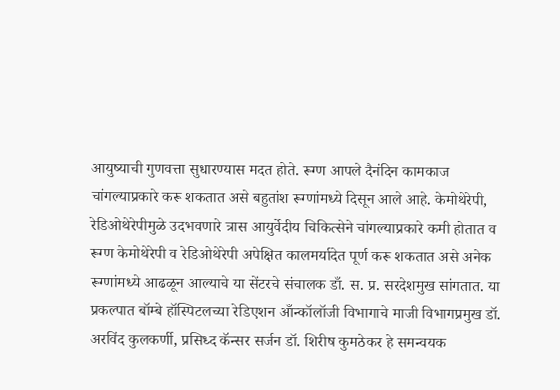आयुष्याची गुणवत्ता सुधारण्यास मदत होते. रूग्ण आपले दैनंदिन कामकाज चांगल्याप्रकारे करू शकतात असे बहुतांश रूग्णांमध्ये दिसून आले आहे. केमोथेरेपी, रेडिओथेरेपीमुळे उदभवणारे त्रास आयुर्वेदीय चिकित्सेने चांगल्याप्रकारे कमी होतात व रूग्ण केमोथेरेपी व रेडिओथेरेपी अपेक्षित कालमर्यादेत पूर्ण करू शकतात असे अनेक रूग्णांमध्ये आढळून आल्याचे या सेंटरचे संचालक डाँ. स. प्र. सरदेशमुख सांगतात. या प्रकल्पात बॉम्बे हॉस्पिटलच्या रेडिएशन आँन्कॉलॉजी विभागाचे माजी विभागप्रमुख डॉ. अरविंद कुलकर्णी, प्रसिध्द कॅन्सर सर्जन डॉ. शिरीष कुमठेकर हे समन्वयक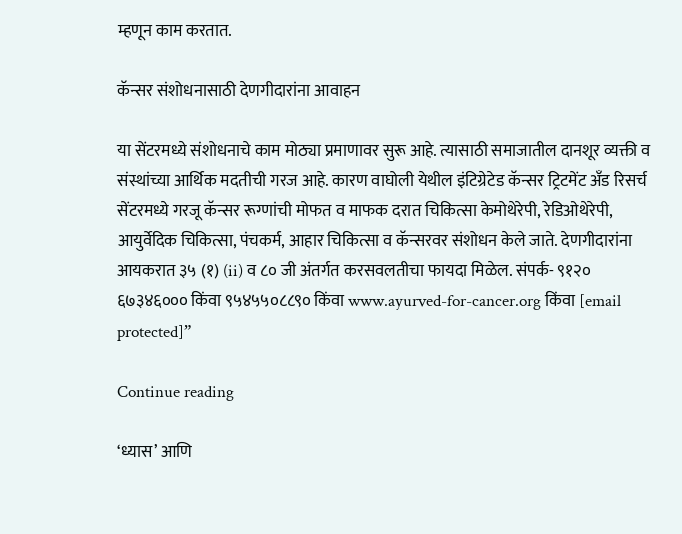म्हणून काम करतात.

कॅन्सर संशोधनासाठी देणगीदारांना आवाहन

या सेंटरमध्ये संशोधनाचे काम मोठ्या प्रमाणावर सुरू आहे. त्यासाठी समाजातील दानशूर व्यक्ती व संस्थांच्या आर्थिक मदतीची गरज आहे. कारण वाघोली येथील इंटिग्रेटेड कॅन्सर ट्रिटमेंट अँड रिसर्च सेंटरमध्ये गरजू कॅन्सर रूग्णांची मोफत व माफक दरात चिकित्सा केमोथेरेपी, रेडिओथेरेपी, आयुर्वेदिक चिकित्सा, पंचकर्म, आहार चिकित्सा व कॅन्सरवर संशोधन केले जाते. देणगीदारांना आयकरात ३५ (१) (ii) व ८० जी अंतर्गत करसवलतीचा फायदा मिळेल. संपर्क- ९१२० ६७३४६००० किंवा ९५४५५०८८९० किंवा www.ayurved-for-cancer.org किंवा [email protected]”

Continue reading

‘ध्यास’ आणि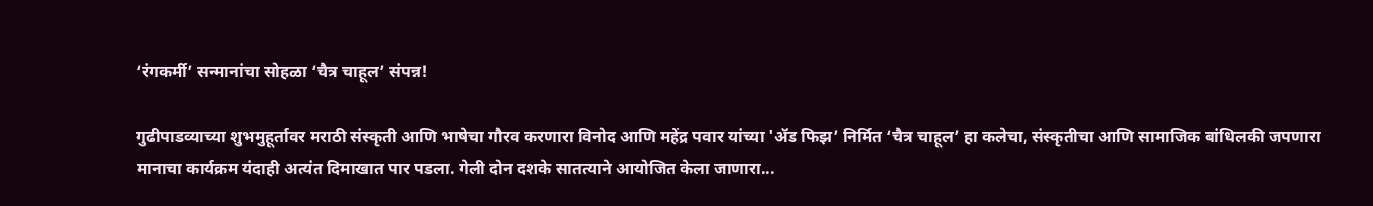‘रंगकर्मी’ सन्मानांचा सोहळा ‘चैत्र चाहूल’ संपन्न!

गुढीपाडव्याच्या शुभमुहूर्तावर मराठी संस्कृती आणि भाषेचा गौरव करणारा विनोद आणि महेंद्र पवार यांच्या 'ॲड फिझ’ निर्मित ‘चैत्र चाहूल’ हा कलेचा, संस्कृतीचा आणि सामाजिक बांधिलकी जपणारा मानाचा कार्यक्रम यंदाही अत्यंत दिमाखात पार पडला. गेली दोन दशके सातत्याने आयोजित केला जाणारा...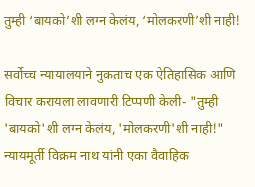तुम्ही ‘बायको’शी लग्न केलंय, ‘मोलकरणी’शी नाही!

सर्वोच्च न्यायालयाने नुकताच एक ऐतिहासिक आणि विचार करायला लावणारी टिप्पणी केली- "तुम्ही 'बायको'शी लग्न केलंय, 'मोलकरणी'शी नाही!" न्यायमूर्ती विक्रम नाथ यांनी एका वैवाहिक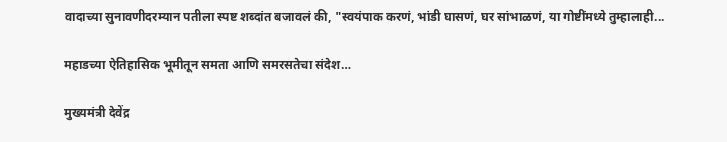वादाच्या सुनावणीदरम्यान पतीला स्पष्ट शब्दांत बजावलं की, "स्वयंपाक करणं, भांडी घासणं, घर सांभाळणं, या गोष्टींमध्ये तुम्हालाही...

महाडच्या ऐतिहासिक भूमीतून समता आणि समरसतेचा संदेश…

मुख्यमंत्री देवेंद्र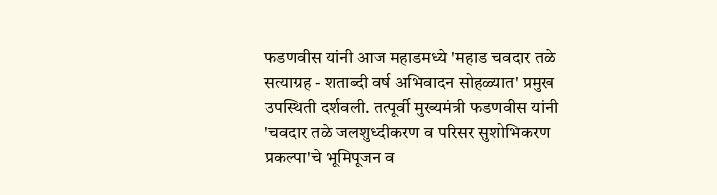फडणवीस यांनी आज महाडमध्ये 'महाड चवदार तळे सत्याग्रह - शताब्दी वर्ष अभिवादन सोहळ्यात' प्रमुख उपस्थिती दर्शवली. तत्पूर्वी मुख्यमंत्री फडणवीस यांनी 'चवदार तळे जलशुध्दीकरण व परिसर सुशोभिकरण प्रकल्पा'चे भूमिपूजन व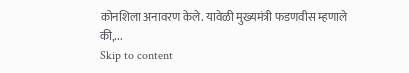कोनशिला अनावरण केले. यावेळी मुख्यमंत्री फडणवीस म्हणाले की,...
Skip to content